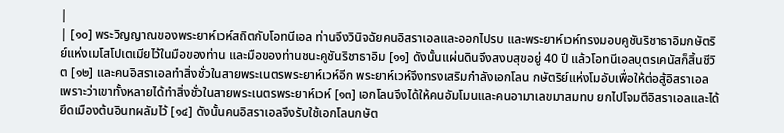|
| [๑๐] พระวิญญาณของพระยาห์เวห์สถิตกับโอทนีเอล ท่านจึงวินิจฉัยคนอิสราเอลและออกไปรบ และพระยาห์เวห์ทรงมอบคูชันริชาธาอิมกษัตริย์แห่งเมโสโปเตเมียไว้ในมือของท่าน และมือของท่านชนะคูชันริชาธาอิม [๑๑] ดังนั้นแผ่นดินจึงสงบสุขอยู่ 40 ปี แล้วโอทนีเอลบุตรเคนัสก็สิ้นชีวิต [๑๒] และคนอิสราเอลทำสิ่งชั่วในสายพระเนตรพระยาห์เวห์อีก พระยาห์เวห์จึงทรงเสริมกำลังเอกโลน กษัตริย์แห่งโมอับเพื่อให้ต่อสู้อิสราเอล เพราะว่าเขาทั้งหลายได้ทำสิ่งชั่วในสายพระเนตรพระยาห์เวห์ [๑๓] เอกโลนจึงได้ให้คนอัมโมนและคนอามาเลขมาสมทบ ยกไปโจมตีอิสราเอลและได้ยึดเมืองต้นอินทผลัมไว้ [๑๔] ดังนั้นคนอิสราเอลจึงรับใช้เอกโลนกษัต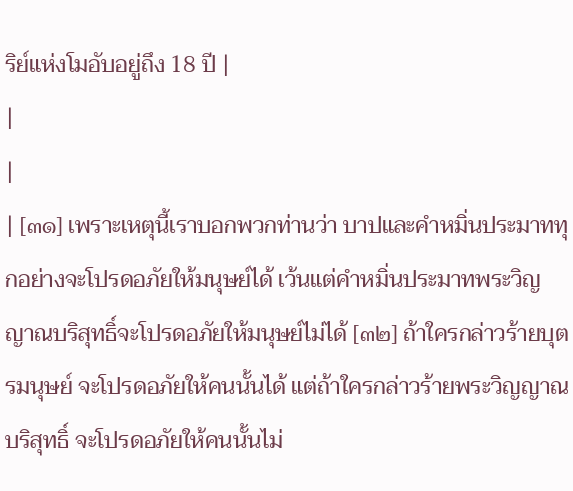ริย์แห่งโมอับอยู่ถึง 18 ปี |
|
|
| [๓๑] เพราะเหตุนี้เราบอกพวกท่านว่า บาปและคำหมิ่นประมาททุกอย่างจะโปรดอภัยให้มนุษย์ได้ เว้นแต่คำหมิ่นประมาทพระวิญญาณบริสุทธิ์จะโปรดอภัยให้มนุษย์ไม่ได้ [๓๒] ถ้าใครกล่าวร้ายบุตรมนุษย์ จะโปรดอภัยให้คนนั้นได้ แต่ถ้าใครกล่าวร้ายพระวิญญาณบริสุทธิ์ จะโปรดอภัยให้คนนั้นไม่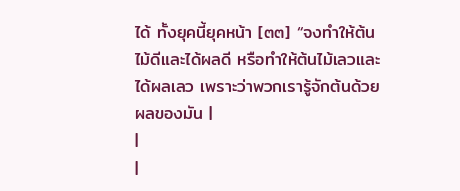ได้ ทั้งยุคนี้ยุคหน้า [๓๓] “จงทำให้ต้นไม้ดีและได้ผลดี หรือทำให้ต้นไม้เลวและได้ผลเลว เพราะว่าพวกเรารู้จักต้นด้วยผลของมัน |
|
|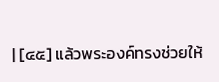| [๔๕] แล้วพระองค์ทรงช่วยให้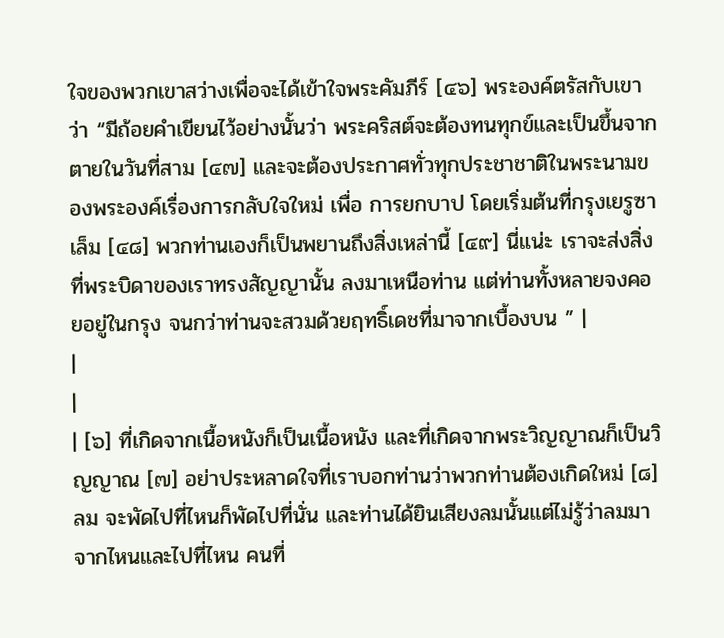ใจของพวกเขาสว่างเพื่อจะได้เข้าใจพระคัมภีร์ [๔๖] พระองค์ตรัสกับเขาว่า “มีถ้อยคำเขียนไว้อย่างนั้นว่า พระคริสต์จะต้องทนทุกข์และเป็นขึ้นจากตายในวันที่สาม [๔๗] และจะต้องประกาศทั่วทุกประชาชาติในพระนามของพระองค์เรื่องการกลับใจใหม่ เพื่อ การยกบาป โดยเริ่มต้นที่กรุงเยรูซาเล็ม [๔๘] พวกท่านเองก็เป็นพยานถึงสิ่งเหล่านี้ [๔๙] นี่แน่ะ เราจะส่งสิ่งที่พระบิดาของเราทรงสัญญานั้น ลงมาเหนือท่าน แต่ท่านทั้งหลายจงคอยอยู่ในกรุง จนกว่าท่านจะสวมด้วยฤทธิ์เดชที่มาจากเบื้องบน ” |
|
|
| [๖] ที่เกิดจากเนื้อหนังก็เป็นเนื้อหนัง และที่เกิดจากพระวิญญาณก็เป็นวิญญาณ [๗] อย่าประหลาดใจที่เราบอกท่านว่าพวกท่านต้องเกิดใหม่ [๘] ลม จะพัดไปที่ไหนก็พัดไปที่นั่น และท่านได้ยินเสียงลมนั้นแต่ไม่รู้ว่าลมมาจากไหนและไปที่ไหน คนที่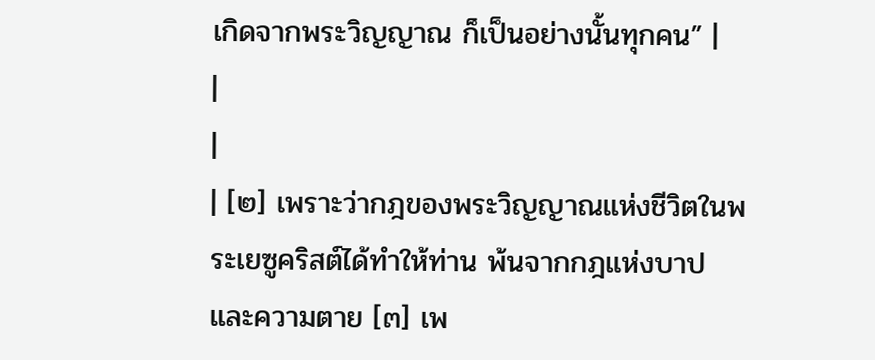เกิดจากพระวิญญาณ ก็เป็นอย่างนั้นทุกคน” |
|
|
| [๒] เพราะว่ากฎของพระวิญญาณแห่งชีวิตในพระเยซูคริสต์ได้ทำให้ท่าน พ้นจากกฎแห่งบาปและความตาย [๓] เพ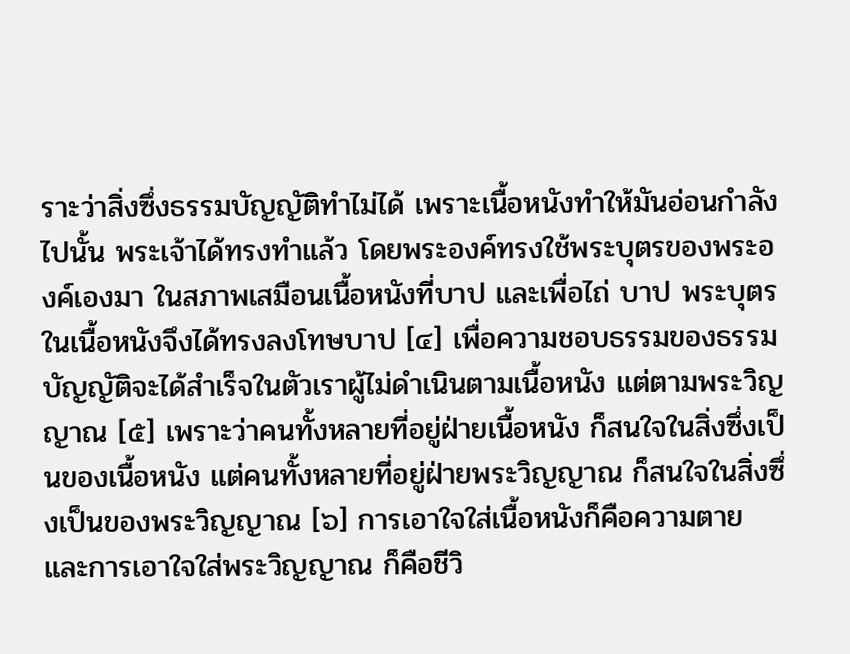ราะว่าสิ่งซึ่งธรรมบัญญัติทำไม่ได้ เพราะเนื้อหนังทำให้มันอ่อนกำลังไปนั้น พระเจ้าได้ทรงทำแล้ว โดยพระองค์ทรงใช้พระบุตรของพระองค์เองมา ในสภาพเสมือนเนื้อหนังที่บาป และเพื่อไถ่ บาป พระบุตรในเนื้อหนังจึงได้ทรงลงโทษบาป [๔] เพื่อความชอบธรรมของธรรมบัญญัติจะได้สำเร็จในตัวเราผู้ไม่ดำเนินตามเนื้อหนัง แต่ตามพระวิญญาณ [๕] เพราะว่าคนทั้งหลายที่อยู่ฝ่ายเนื้อหนัง ก็สนใจในสิ่งซึ่งเป็นของเนื้อหนัง แต่คนทั้งหลายที่อยู่ฝ่ายพระวิญญาณ ก็สนใจในสิ่งซึ่งเป็นของพระวิญญาณ [๖] การเอาใจใส่เนื้อหนังก็คือความตาย และการเอาใจใส่พระวิญญาณ ก็คือชีวิ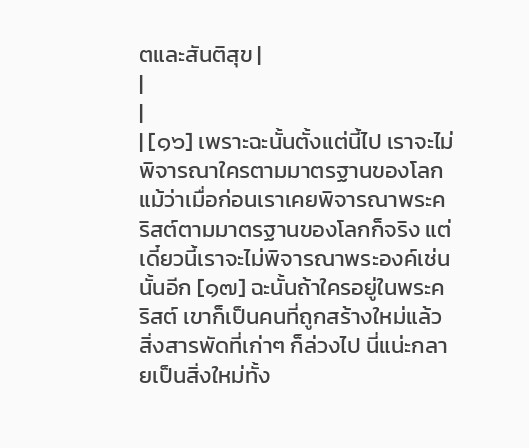ตและสันติสุข |
|
|
| [๑๖] เพราะฉะนั้นตั้งแต่นี้ไป เราจะไม่พิจารณาใครตามมาตรฐานของโลก แม้ว่าเมื่อก่อนเราเคยพิจารณาพระคริสต์ตามมาตรฐานของโลกก็จริง แต่เดี๋ยวนี้เราจะไม่พิจารณาพระองค์เช่นนั้นอีก [๑๗] ฉะนั้นถ้าใครอยู่ในพระคริสต์ เขาก็เป็นคนที่ถูกสร้างใหม่แล้ว สิ่งสารพัดที่เก่าๆ ก็ล่วงไป นี่แน่ะกลายเป็นสิ่งใหม่ทั้ง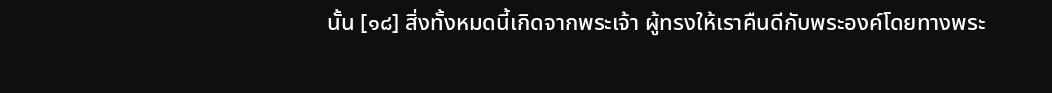นั้น [๑๘] สิ่งทั้งหมดนี้เกิดจากพระเจ้า ผู้ทรงให้เราคืนดีกับพระองค์โดยทางพระ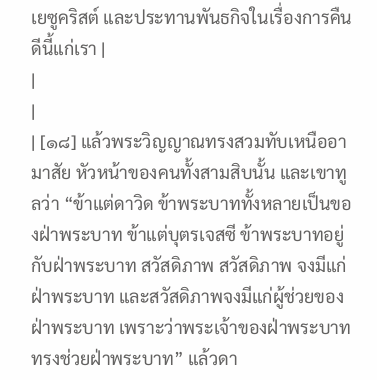เยซูคริสต์ และประทานพันธกิจในเรื่องการคืนดีนี้แก่เรา |
|
|
| [๑๘] แล้วพระวิญญาณทรงสวมทับเหนืออามาสัย หัวหน้าของคนทั้งสามสิบนั้น และเขาทูลว่า “ข้าแต่ดาวิด ข้าพระบาททั้งหลายเป็นของฝ่าพระบาท ข้าแต่บุตรเจสซี ข้าพระบาทอยู่กับฝ่าพระบาท สวัสดิภาพ สวัสดิภาพ จงมีแก่ฝ่าพระบาท และสวัสดิภาพจงมีแก่ผู้ช่วยของฝ่าพระบาท เพราะว่าพระเจ้าของฝ่าพระบาททรงช่วยฝ่าพระบาท” แล้วดา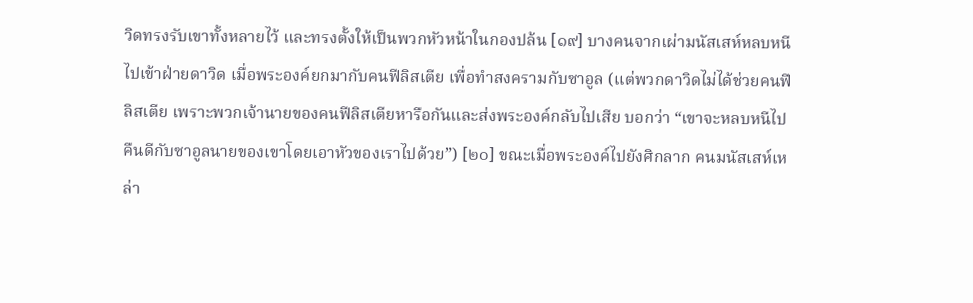วิดทรงรับเขาทั้งหลายไว้ และทรงตั้งให้เป็นพวกหัวหน้าในกองปล้น [๑๙] บางคนจากเผ่ามนัสเสห์หลบหนีไปเข้าฝ่ายดาวิด เมื่อพระองค์ยกมากับคนฟีลิสเตีย เพื่อทำสงครามกับซาอูล (แต่พวกดาวิดไม่ได้ช่วยคนฟีลิสเตีย เพราะพวกเจ้านายของคนฟีลิสเตียหารือกันและส่งพระองค์กลับไปเสีย บอกว่า “เขาจะหลบหนีไปคืนดีกับซาอูลนายของเขาโดยเอาหัวของเราไปด้วย”) [๒๐] ขณะเมื่อพระองค์ไปยังศิกลาก คนมนัสเสห์เหล่า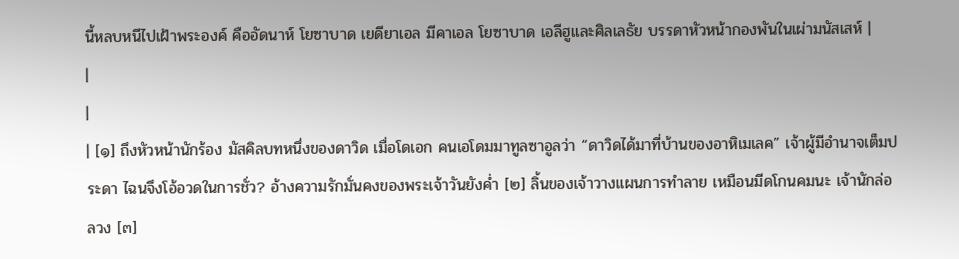นี้หลบหนีไปเฝ้าพระองค์ คืออัดนาห์ โยซาบาด เยดียาเอล มีคาเอล โยซาบาด เอลีฮูและศิลเลธัย บรรดาหัวหน้ากองพันในเผ่ามนัสเสห์ |
|
|
| [๑] ถึงหัวหน้านักร้อง มัสคิลบทหนึ่งของดาวิด เมื่อโดเอก คนเอโดมมาทูลซาอูลว่า “ดาวิดได้มาที่บ้านของอาหิเมเลค” เจ้าผู้มีอำนาจเต็มประดา ไฉนจึงโอ้อวดในการชั่ว? อ้างความรักมั่นคงของพระเจ้าวันยังค่ำ [๒] ลิ้นของเจ้าวางแผนการทำลาย เหมือนมีดโกนคมนะ เจ้านักล่อลวง [๓]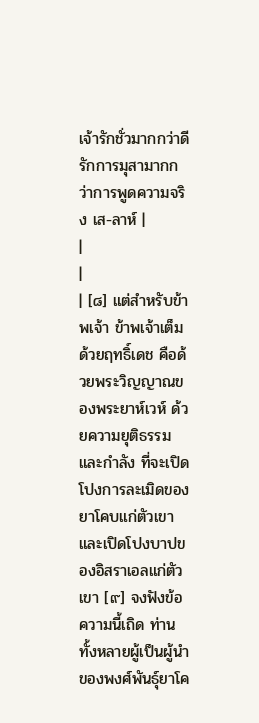เจ้ารักชั่วมากกว่าดี รักการมุสามากกว่าการพูดความจริง เส-ลาห์ |
|
|
| [๘] แต่สำหรับข้าพเจ้า ข้าพเจ้าเต็มด้วยฤทธิ์เดช คือด้วยพระวิญญาณของพระยาห์เวห์ ด้วยความยุติธรรมและกำลัง ที่จะเปิดโปงการละเมิดของยาโคบแก่ตัวเขา และเปิดโปงบาปของอิสราเอลแก่ตัวเขา [๙] จงฟังข้อความนี้เถิด ท่านทั้งหลายผู้เป็นผู้นำของพงศ์พันธุ์ยาโค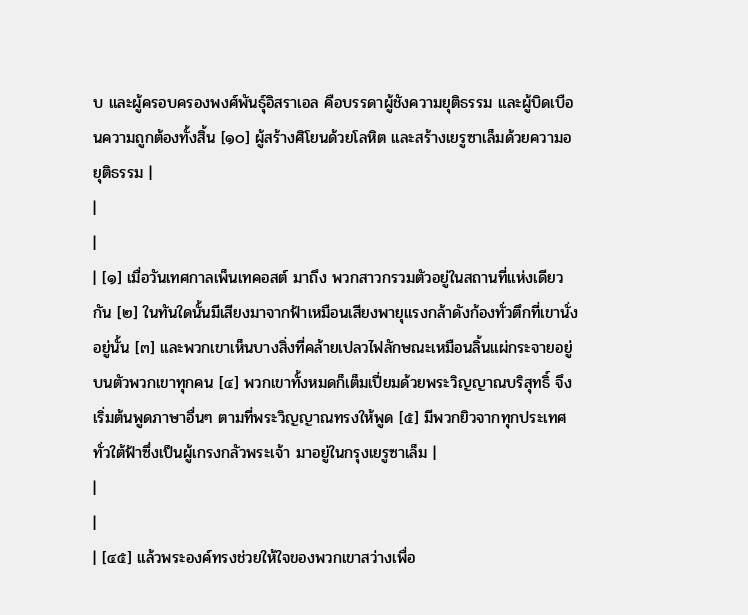บ และผู้ครอบครองพงศ์พันธุ์อิสราเอล คือบรรดาผู้ชังความยุติธรรม และผู้บิดเบือนความถูกต้องทั้งสิ้น [๑๐] ผู้สร้างศิโยนด้วยโลหิต และสร้างเยรูซาเล็มด้วยความอยุติธรรม |
|
|
| [๑] เมื่อวันเทศกาลเพ็นเทคอสต์ มาถึง พวกสาวกรวมตัวอยู่ในสถานที่แห่งเดียวกัน [๒] ในทันใดนั้นมีเสียงมาจากฟ้าเหมือนเสียงพายุแรงกล้าดังก้องทั่วตึกที่เขานั่งอยู่นั้น [๓] และพวกเขาเห็นบางสิ่งที่คล้ายเปลวไฟลักษณะเหมือนลิ้นแผ่กระจายอยู่บนตัวพวกเขาทุกคน [๔] พวกเขาทั้งหมดก็เต็มเปี่ยมด้วยพระวิญญาณบริสุทธิ์ จึงเริ่มต้นพูดภาษาอื่นๆ ตามที่พระวิญญาณทรงให้พูด [๕] มีพวกยิวจากทุกประเทศทั่วใต้ฟ้าซึ่งเป็นผู้เกรงกลัวพระเจ้า มาอยู่ในกรุงเยรูซาเล็ม |
|
|
| [๔๕] แล้วพระองค์ทรงช่วยให้ใจของพวกเขาสว่างเพื่อ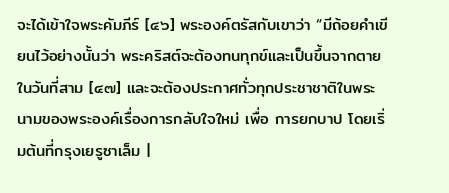จะได้เข้าใจพระคัมภีร์ [๔๖] พระองค์ตรัสกับเขาว่า “มีถ้อยคำเขียนไว้อย่างนั้นว่า พระคริสต์จะต้องทนทุกข์และเป็นขึ้นจากตายในวันที่สาม [๔๗] และจะต้องประกาศทั่วทุกประชาชาติในพระนามของพระองค์เรื่องการกลับใจใหม่ เพื่อ การยกบาป โดยเริ่มต้นที่กรุงเยรูซาเล็ม |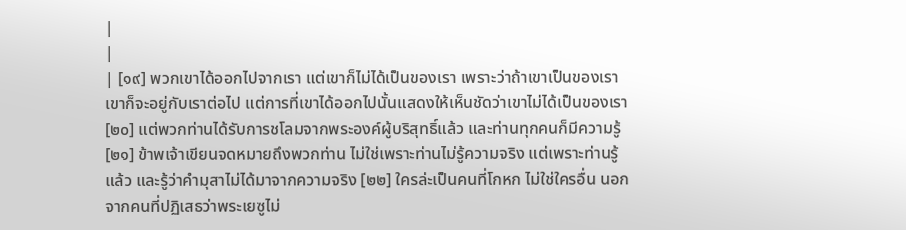|
|
| [๑๙] พวกเขาได้ออกไปจากเรา แต่เขาก็ไม่ได้เป็นของเรา เพราะว่าถ้าเขาเป็นของเรา เขาก็จะอยู่กับเราต่อไป แต่การที่เขาได้ออกไปนั้นแสดงให้เห็นชัดว่าเขาไม่ได้เป็นของเรา [๒๐] แต่พวกท่านได้รับการชโลมจากพระองค์ผู้บริสุทธิ์แล้ว และท่านทุกคนก็มีความรู้ [๒๑] ข้าพเจ้าเขียนจดหมายถึงพวกท่าน ไม่ใช่เพราะท่านไม่รู้ความจริง แต่เพราะท่านรู้แล้ว และรู้ว่าคำมุสาไม่ได้มาจากความจริง [๒๒] ใครล่ะเป็นคนที่โกหก ไม่ใช่ใครอื่น นอกจากคนที่ปฏิเสธว่าพระเยซูไม่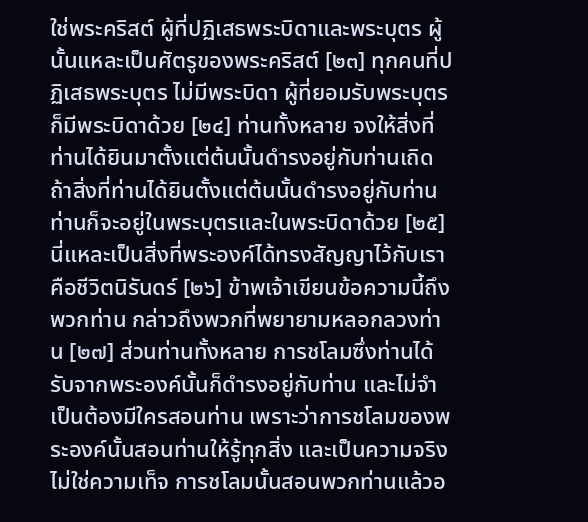ใช่พระคริสต์ ผู้ที่ปฏิเสธพระบิดาและพระบุตร ผู้นั้นแหละเป็นศัตรูของพระคริสต์ [๒๓] ทุกคนที่ปฏิเสธพระบุตร ไม่มีพระบิดา ผู้ที่ยอมรับพระบุตรก็มีพระบิดาด้วย [๒๔] ท่านทั้งหลาย จงให้สิ่งที่ท่านได้ยินมาตั้งแต่ต้นนั้นดำรงอยู่กับท่านเถิด ถ้าสิ่งที่ท่านได้ยินตั้งแต่ต้นนั้นดำรงอยู่กับท่าน ท่านก็จะอยู่ในพระบุตรและในพระบิดาด้วย [๒๕] นี่แหละเป็นสิ่งที่พระองค์ได้ทรงสัญญาไว้กับเรา คือชีวิตนิรันดร์ [๒๖] ข้าพเจ้าเขียนข้อความนี้ถึงพวกท่าน กล่าวถึงพวกที่พยายามหลอกลวงท่าน [๒๗] ส่วนท่านทั้งหลาย การชโลมซึ่งท่านได้รับจากพระองค์นั้นก็ดำรงอยู่กับท่าน และไม่จำเป็นต้องมีใครสอนท่าน เพราะว่าการชโลมของพระองค์นั้นสอนท่านให้รู้ทุกสิ่ง และเป็นความจริง ไม่ใช่ความเท็จ การชโลมนั้นสอนพวกท่านแล้วอ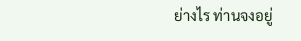ย่างไร ท่านจงอยู่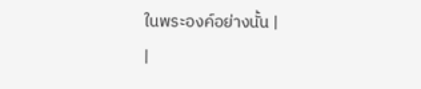ในพระองค์อย่างนั้น |
|